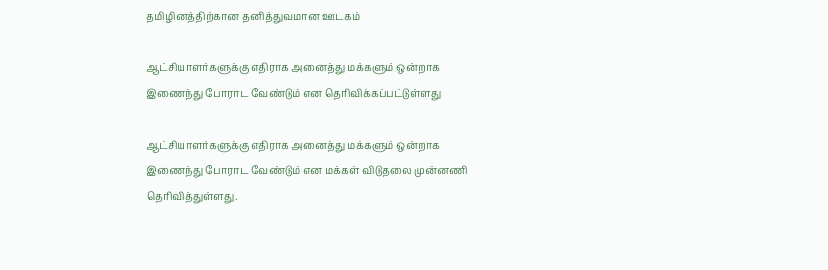தமிழினத்திற்கான தனித்துவமான ஊடகம்

ஆட்சியாளர்களுக்கு எதிராக அனைத்து மக்களும் ஒன்றாக இணைந்து போராட வேண்டும் என தெரிவிக்கப்பட்டுள்ளது

ஆட்சியாளர்களுக்கு எதிராக அனைத்து மக்களும் ஒன்றாக இணைந்து போராட வேண்டும் என மக்கள் விடுதலை முன்னணி தெரிவித்துள்ளது.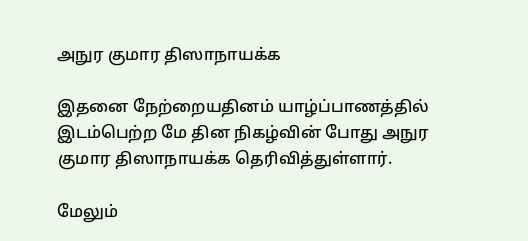அநுர குமார திஸாநாயக்க

இதனை நேற்றையதினம் யாழ்ப்பாணத்தில் இடம்பெற்ற மே தின நிகழ்வின் போது அநுர குமார திஸாநாயக்க தெரிவித்துள்ளார்.

மேலும்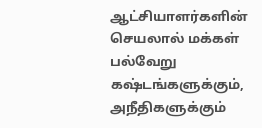ஆட்சியாளர்களின் செயலால் மக்கள் பல்வேறு கஷ்டங்களுக்கும், அநீதிகளுக்கும்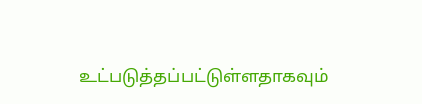உட்படுத்தப்பட்டுள்ளதாகவும்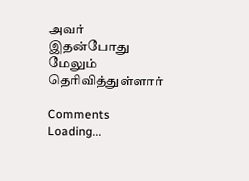அவர் இதன்போது மேலும் தெரிவித்துள்ளார்

Comments
Loading...